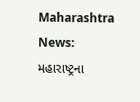Maharashtra News: મહારાષ્ટ્રના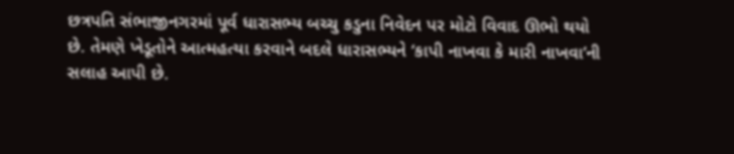છત્રપતિ સંભાજીનગરમાં પૂર્વ ધારાસભ્ય બચ્ચુ કડુના નિવેદન પર મોટો વિવાદ ઊભો થયો છે. તેમણે ખેડૂતોને આત્મહત્યા કરવાને બદલે ધારાસભ્યને ‘કાપી નાખવા કે મારી નાખવા’ની સલાહ આપી છે.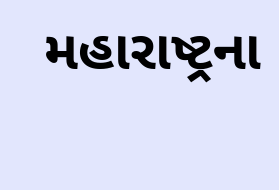મહારાષ્ટ્રના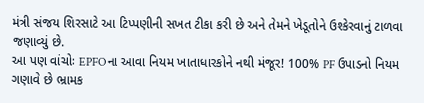મંત્રી સંજય શિરસાટે આ ટિપ્પણીની સખત ટીકા કરી છે અને તેમને ખેડૂતોને ઉશ્કેરવાનું ટાળવા જણાવ્યું છે.
આ પણ વાંચોઃ EPFOના આવા નિયમ ખાતાધારકોને નથી મંજૂર! 100% PF ઉપાડનો નિયમ ગણાવે છે ભ્રામક